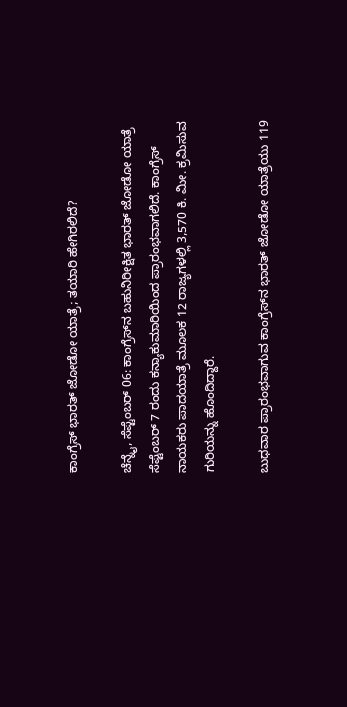ಕಾಂಗ್ರೆಸ್‌ ಭಾರತ್‌ ಜೋಡೋ ಯಾತ್ರೆ; ತಯಾರಿ ಹೇಗಿರಲಿದೆ?

ಚೆನ್ನೈ, ಸೆಪ್ಟೆಂಬರ್‌ 06: ಕಾಂಗ್ರೆಸ್‌ನ ಬಹುನಿರೀಕ್ಷಿತ ಭಾರತ್ ಜೋಡೋ ಯಾತ್ರೆ ಸೆಪ್ಟೆಂಬರ್ 7 ರಂದು ಕನ್ಯಾಕುಮಾರಿಯಿಂದ ಪ್ರಾರಂಭವಾಗಲಿದೆ. ಕಾಂಗ್ರೆಸ್ ನಾಯಕರು ಪಾದಯಾತ್ರೆ ಮೂಲಕ 12 ರಾಜ್ಯಗಳಲ್ಲಿ 3,570 ಕಿ. ಮೀ. ಕ್ರಮಿಸುವ ಗುರಿಯನ್ನು ಹೊಂದಿದ್ದಾರೆ.

ಬುಧವಾರ ಪ್ರಾರಂಭವಾಗುವ ಕಾಂಗ್ರೆಸ್‌ನ ಭಾರತ್ ಜೋಡೋ ಯಾತ್ರೆಯು 119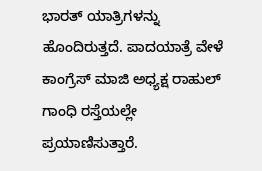ಭಾರತ್ ಯಾತ್ರಿಗಳನ್ನು ಹೊಂದಿರುತ್ತದೆ. ಪಾದಯಾತ್ರೆ ವೇಳೆ ಕಾಂಗ್ರೆಸ್ ಮಾಜಿ ಅಧ್ಯಕ್ಷ ರಾಹುಲ್ ಗಾಂಧಿ ರಸ್ತೆಯಲ್ಲೇ ಪ್ರಯಾಣಿಸುತ್ತಾರೆ.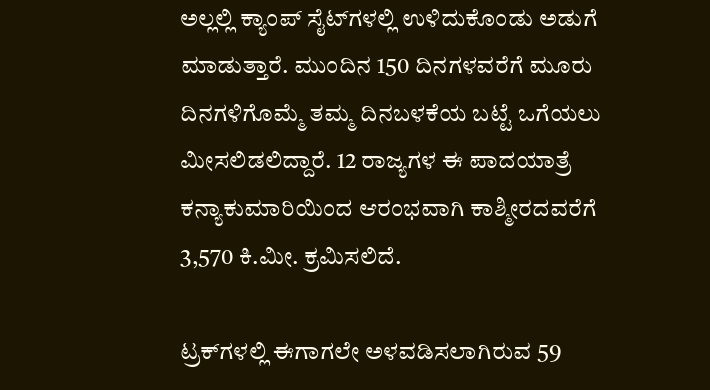ಅಲ್ಲಲ್ಲಿ ಕ್ಯಾಂಪ್ ಸೈಟ್‌ಗಳಲ್ಲಿ ಉಳಿದುಕೊಂಡು ಅಡುಗೆ ಮಾಡುತ್ತಾರೆ. ಮುಂದಿನ 150 ದಿನಗಳವರೆಗೆ ಮೂರು ದಿನಗಳಿಗೊಮ್ಮೆ ತಮ್ಮ ದಿನಬಳಕೆಯ ಬಟ್ಟೆ ಒಗೆಯಲು ಮೀಸಲಿಡಲಿದ್ದಾರೆ. 12 ರಾಜ್ಯಗಳ ಈ ಪಾದಯಾತ್ರೆ ಕನ್ಯಾಕುಮಾರಿಯಿಂದ ಆರಂಭವಾಗಿ ಕಾಶ್ಮೀರದವರೆಗೆ 3,570 ಕಿ.ಮೀ. ಕ್ರಮಿಸಲಿದೆ.

ಟ್ರಕ್‌ಗಳಲ್ಲಿ ಈಗಾಗಲೇ ಅಳವಡಿಸಲಾಗಿರುವ 59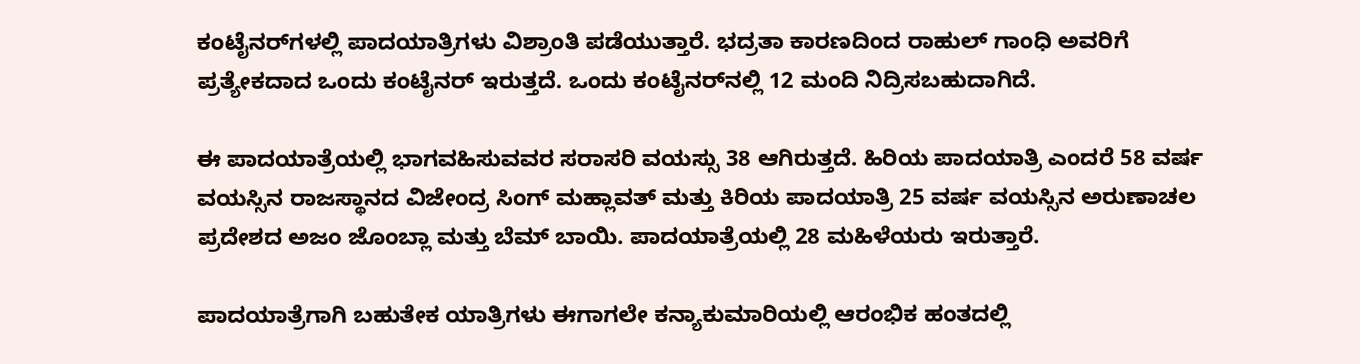ಕಂಟೈನರ್‌ಗಳಲ್ಲಿ ಪಾದಯಾತ್ರಿಗಳು ವಿಶ್ರಾಂತಿ ಪಡೆಯುತ್ತಾರೆ. ಭದ್ರತಾ ಕಾರಣದಿಂದ ರಾಹುಲ್‌ ಗಾಂಧಿ ಅವರಿಗೆ ಪ್ರತ್ಯೇಕದಾದ ಒಂದು ಕಂಟೈನರ್ ಇರುತ್ತದೆ. ಒಂದು ಕಂಟೈನರ್‌ನಲ್ಲಿ 12 ಮಂದಿ ನಿದ್ರಿಸಬಹುದಾಗಿದೆ.

ಈ ಪಾದಯಾತ್ರೆಯಲ್ಲಿ ಭಾಗವಹಿಸುವವರ ಸರಾಸರಿ ವಯಸ್ಸು 38 ಆಗಿರುತ್ತದೆ. ಹಿರಿಯ ಪಾದಯಾತ್ರಿ ಎಂದರೆ 58 ವರ್ಷ ವಯಸ್ಸಿನ ರಾಜಸ್ಥಾನದ ವಿಜೇಂದ್ರ ಸಿಂಗ್ ಮಹ್ಲಾವತ್ ಮತ್ತು ಕಿರಿಯ ಪಾದಯಾತ್ರಿ 25 ವರ್ಷ ವಯಸ್ಸಿನ ಅರುಣಾಚಲ ಪ್ರದೇಶದ ಅಜಂ ಜೊಂಬ್ಲಾ ಮತ್ತು ಬೆಮ್ ಬಾಯಿ. ಪಾದಯಾತ್ರೆಯಲ್ಲಿ 28 ಮಹಿಳೆಯರು ಇರುತ್ತಾರೆ.

ಪಾದಯಾತ್ರೆಗಾಗಿ ಬಹುತೇಕ ಯಾತ್ರಿಗಳು ಈಗಾಗಲೇ ಕನ್ಯಾಕುಮಾರಿಯಲ್ಲಿ ಆರಂಭಿಕ ಹಂತದಲ್ಲಿ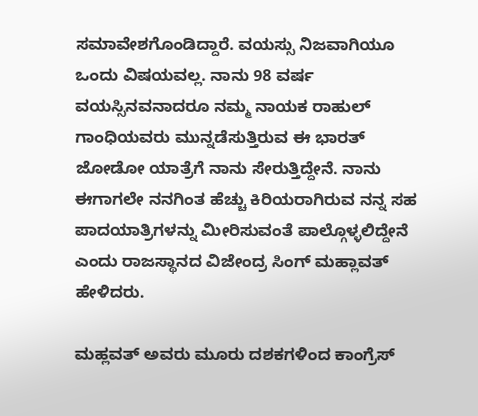ಸಮಾವೇಶಗೊಂಡಿದ್ದಾರೆ. ವಯಸ್ಸು ನಿಜವಾಗಿಯೂ ಒಂದು ವಿಷಯವಲ್ಲ. ನಾನು 98 ವರ್ಷ ವಯಸ್ಸಿನವನಾದರೂ ನಮ್ಮ ನಾಯಕ ರಾಹುಲ್ ಗಾಂಧಿಯವರು ಮುನ್ನಡೆಸುತ್ತಿರುವ ಈ ಭಾರತ್‌ ಜೋಡೋ ಯಾತ್ರೆಗೆ ನಾನು ಸೇರುತ್ತಿದ್ದೇನೆ. ನಾನು ಈಗಾಗಲೇ ನನಗಿಂತ ಹೆಚ್ಚು ಕಿರಿಯರಾಗಿರುವ ನನ್ನ ಸಹ ಪಾದಯಾತ್ರಿಗಳನ್ನು ಮೀರಿಸುವಂತೆ ಪಾಲ್ಗೊಳ್ಳಲಿದ್ದೇನೆ ಎಂದು ರಾಜಸ್ಥಾನದ ವಿಜೇಂದ್ರ ಸಿಂಗ್ ಮಹ್ಲಾವತ್ ಹೇಳಿದರು.

ಮಹ್ಲವತ್ ಅವರು ಮೂರು ದಶಕಗಳಿಂದ ಕಾಂಗ್ರೆಸ್‌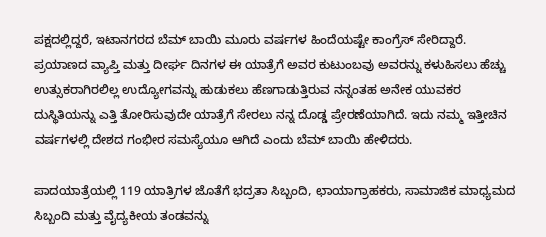ಪಕ್ಷದಲ್ಲಿದ್ದರೆ, ಇಟಾನಗರದ ಬೆಮ್ ಬಾಯಿ ಮೂರು ವರ್ಷಗಳ ಹಿಂದೆಯಷ್ಟೇ ಕಾಂಗ್ರೆಸ್‌ ಸೇರಿದ್ದಾರೆ. ಪ್ರಯಾಣದ ವ್ಯಾಪ್ತಿ ಮತ್ತು ದೀರ್ಘ ದಿನಗಳ ಈ ಯಾತ್ರೆಗೆ ಅವರ ಕುಟುಂಬವು ಅವರನ್ನು ಕಳುಹಿಸಲು ಹೆಚ್ಚು ಉತ್ಸುಕರಾಗಿರಲಿಲ್ಲ ಉದ್ಯೋಗವನ್ನು ಹುಡುಕಲು ಹೆಣಗಾಡುತ್ತಿರುವ ನನ್ನಂತಹ ಅನೇಕ ಯುವಕರ ದುಸ್ಥಿತಿಯನ್ನು ಎತ್ತಿ ತೋರಿಸುವುದೇ ಯಾತ್ರೆಗೆ ಸೇರಲು ನನ್ನ ದೊಡ್ಡ ಪ್ರೇರಣೆಯಾಗಿದೆ. ಇದು ನಮ್ಮ ಇತ್ತೀಚಿನ ವರ್ಷಗಳಲ್ಲಿ ದೇಶದ ಗಂಭೀರ ಸಮಸ್ಯೆಯೂ ಆಗಿದೆ ಎಂದು ಬೆಮ್‌ ಬಾಯಿ ಹೇಳಿದರು.

ಪಾದಯಾತ್ರೆಯಲ್ಲಿ 119 ಯಾತ್ರಿಗಳ ಜೊತೆಗೆ ಭದ್ರತಾ ಸಿಬ್ಬಂದಿ, ಛಾಯಾಗ್ರಾಹಕರು, ಸಾಮಾಜಿಕ ಮಾಧ್ಯಮದ ಸಿಬ್ಬಂದಿ ಮತ್ತು ವೈದ್ಯಕೀಯ ತಂಡವನ್ನು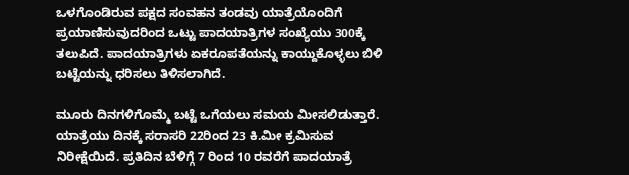ಒಳಗೊಂಡಿರುವ ಪಕ್ಷದ ಸಂವಹನ ತಂಡವು ಯಾತ್ರೆಯೊಂದಿಗೆ ಪ್ರಯಾಣಿಸುವುದರಿಂದ ಒಟ್ಟು ಪಾದಯಾತ್ರಿಗಳ ಸಂಖ್ಯೆಯು 300ಕ್ಕೆ ತಲುಪಿದೆ. ಪಾದಯಾತ್ರಿಗಳು ಏಕರೂಪತೆಯನ್ನು ಕಾಯ್ದುಕೊಳ್ಳಲು ಬಿಳಿ ಬಟ್ಟೆಯನ್ನು ಧರಿಸಲು ತಿಳಿಸಲಾಗಿದೆ.

ಮೂರು ದಿನಗಳಿಗೊಮ್ಮೆ ಬಟ್ಟೆ ಒಗೆಯಲು ಸಮಯ ಮೀಸಲಿಡುತ್ತಾರೆ. ಯಾತ್ರೆಯು ದಿನಕ್ಕೆ ಸರಾಸರಿ 22ರಿಂದ 23 ಕಿ.ಮೀ ಕ್ರಮಿಸುವ ನಿರೀಕ್ಷೆಯಿದೆ. ಪ್ರತಿದಿನ ಬೆಳಿಗ್ಗೆ 7 ರಿಂದ 10 ರವರೆಗೆ ಪಾದಯಾತ್ರೆ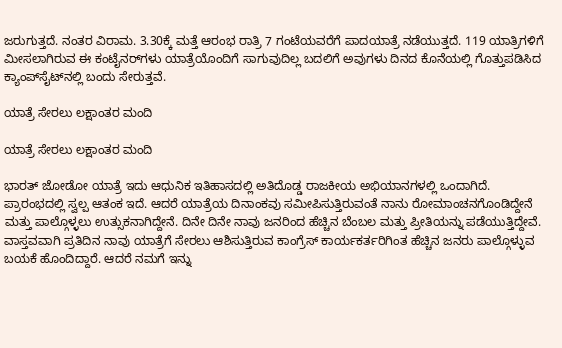ಜರುಗುತ್ತದೆ. ನಂತರ ವಿರಾಮ. 3.30ಕ್ಕೆ ಮತ್ತೆ ಆರಂಭ ರಾತ್ರಿ 7 ಗಂಟೆಯವರೆಗೆ ಪಾದಯಾತ್ರೆ ನಡೆಯುತ್ತದೆ. 119 ಯಾತ್ರಿಗಳಿಗೆ ಮೀಸಲಾಗಿರುವ ಈ ಕಂಟೈನರ್‌ಗಳು ಯಾತ್ರೆಯೊಂದಿಗೆ ಸಾಗುವುದಿಲ್ಲ ಬದಲಿಗೆ ಅವುಗಳು ದಿನದ ಕೊನೆಯಲ್ಲಿ ಗೊತ್ತುಪಡಿಸಿದ ಕ್ಯಾಂಪ್‌ಸೈಟ್‌ನಲ್ಲಿ ಬಂದು ಸೇರುತ್ತವೆ.

ಯಾತ್ರೆ ಸೇರಲು ಲಕ್ಷಾಂತರ ಮಂದಿ

ಯಾತ್ರೆ ಸೇರಲು ಲಕ್ಷಾಂತರ ಮಂದಿ

ಭಾರತ್‌ ಜೋಡೋ ಯಾತ್ರೆ ಇದು ಆಧುನಿಕ ಇತಿಹಾಸದಲ್ಲಿ ಅತಿದೊಡ್ಡ ರಾಜಕೀಯ ಅಭಿಯಾನಗಳಲ್ಲಿ ಒಂದಾಗಿದೆ. ಪ್ರಾರಂಭದಲ್ಲಿ ಸ್ವಲ್ಪ ಆತಂಕ ಇದೆ. ಆದರೆ ಯಾತ್ರೆಯ ದಿನಾಂಕವು ಸಮೀಪಿಸುತ್ತಿರುವಂತೆ ನಾನು ರೋಮಾಂಚನಗೊಂಡಿದ್ದೇನೆ ಮತ್ತು ಪಾಲ್ಗೊಳ್ಳಲು ಉತ್ಸುಕನಾಗಿದ್ದೇನೆ. ದಿನೇ ದಿನೇ ನಾವು ಜನರಿಂದ ಹೆಚ್ಚಿನ ಬೆಂಬಲ ಮತ್ತು ಪ್ರೀತಿಯನ್ನು ಪಡೆಯುತ್ತಿದ್ದೇವೆ. ವಾಸ್ತವವಾಗಿ ಪ್ರತಿದಿನ ನಾವು ಯಾತ್ರೆಗೆ ಸೇರಲು ಆಶಿಸುತ್ತಿರುವ ಕಾಂಗ್ರೆಸ್ ಕಾರ್ಯಕರ್ತರಿಗಿಂತ ಹೆಚ್ಚಿನ ಜನರು ಪಾಲ್ಗೊಳ್ಳುವ ಬಯಕೆ ಹೊಂದಿದ್ದಾರೆ. ಆದರೆ ನಮಗೆ ಇನ್ನು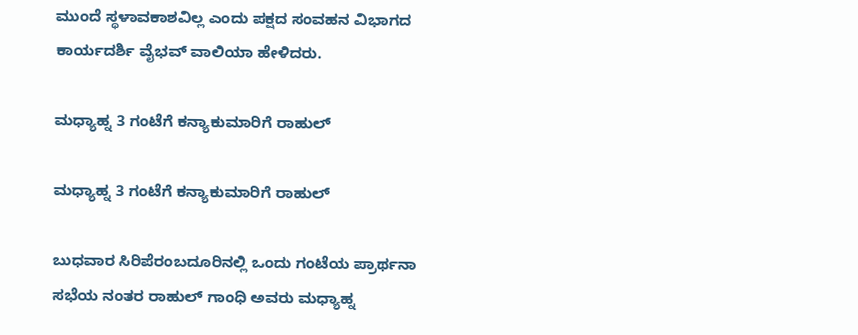ಮುಂದೆ ಸ್ಥಳಾವಕಾಶವಿಲ್ಲ ಎಂದು ಪಕ್ಷದ ಸಂವಹನ ವಿಭಾಗದ ಕಾರ್ಯದರ್ಶಿ ವೈಭವ್ ವಾಲಿಯಾ ಹೇಳಿದರು.

ಮಧ್ಯಾಹ್ನ 3 ಗಂಟೆಗೆ ಕನ್ಯಾಕುಮಾರಿಗೆ ರಾಹುಲ್‌

ಮಧ್ಯಾಹ್ನ 3 ಗಂಟೆಗೆ ಕನ್ಯಾಕುಮಾರಿಗೆ ರಾಹುಲ್‌

ಬುಧವಾರ ಸಿರಿಪೆರಂಬದೂರಿನಲ್ಲಿ ಒಂದು ಗಂಟೆಯ ಪ್ರಾರ್ಥನಾ ಸಭೆಯ ನಂತರ ರಾಹುಲ್‌ ಗಾಂಧಿ ಅವರು ಮಧ್ಯಾಹ್ನ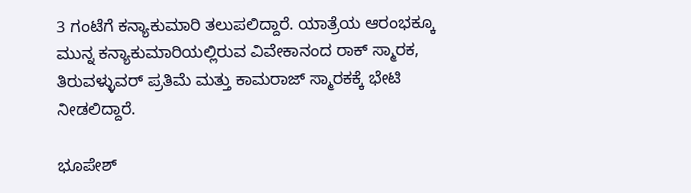3 ಗಂಟೆಗೆ ಕನ್ಯಾಕುಮಾರಿ ತಲುಪಲಿದ್ದಾರೆ. ಯಾತ್ರೆಯ ಆರಂಭಕ್ಕೂ ಮುನ್ನ ಕನ್ಯಾಕುಮಾರಿಯಲ್ಲಿರುವ ವಿವೇಕಾನಂದ ರಾಕ್ ಸ್ಮಾರಕ, ತಿರುವಳ್ಳುವರ್ ಪ್ರತಿಮೆ ಮತ್ತು ಕಾಮರಾಜ್ ಸ್ಮಾರಕಕ್ಕೆ ಭೇಟಿ ನೀಡಲಿದ್ದಾರೆ.

ಭೂಪೇಶ್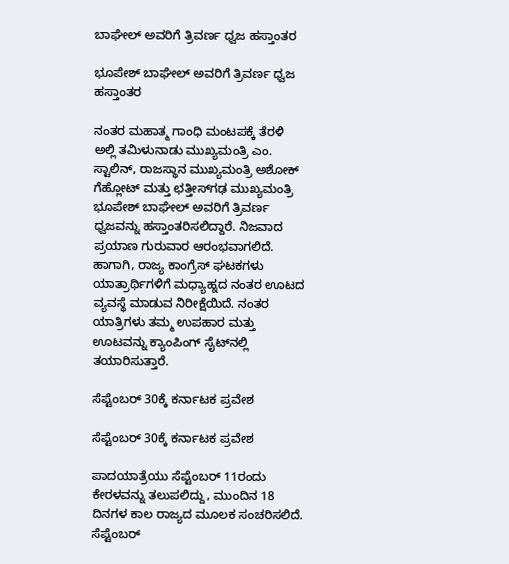ಬಾಘೇಲ್ ಅವರಿಗೆ ತ್ರಿವರ್ಣ ಧ್ವಜ ಹಸ್ತಾಂತರ

ಭೂಪೇಶ್ ಬಾಘೇಲ್ ಅವರಿಗೆ ತ್ರಿವರ್ಣ ಧ್ವಜ ಹಸ್ತಾಂತರ

ನಂತರ ಮಹಾತ್ಮ ಗಾಂಧಿ ಮಂಟಪಕ್ಕೆ ತೆರಳಿ ಅಲ್ಲಿ ತಮಿಳುನಾಡು ಮುಖ್ಯಮಂತ್ರಿ ಎಂ. ಸ್ಟಾಲಿನ್, ರಾಜಸ್ಥಾನ ಮುಖ್ಯಮಂತ್ರಿ ಅಶೋಕ್ ಗೆಹ್ಲೋಟ್ ಮತ್ತು ಛತ್ತೀಸ್‌ಗಢ ಮುಖ್ಯಮಂತ್ರಿ ಭೂಪೇಶ್ ಬಾಘೇಲ್ ಅವರಿಗೆ ತ್ರಿವರ್ಣ ಧ್ವಜವನ್ನು ಹಸ್ತಾಂತರಿಸಲಿದ್ದಾರೆ. ನಿಜವಾದ ಪ್ರಯಾಣ ಗುರುವಾರ ಆರಂಭವಾಗಲಿದೆ. ಹಾಗಾಗಿ, ರಾಜ್ಯ ಕಾಂಗ್ರೆಸ್ ಘಟಕಗಳು ಯಾತ್ರಾರ್ಥಿಗಳಿಗೆ ಮಧ್ಯಾಹ್ನದ ನಂತರ ಊಟದ ವ್ಯವಸ್ಥೆ ಮಾಡುವ ನಿರೀಕ್ಷೆಯಿದೆ. ನಂತರ ಯಾತ್ರಿಗಳು ತಮ್ಮ ಉಪಹಾರ ಮತ್ತು ಊಟವನ್ನು ಕ್ಯಾಂಪಿಂಗ್ ಸೈಟ್‌ನಲ್ಲಿ ತಯಾರಿಸುತ್ತಾರೆ.

ಸೆಪ್ಟೆಂಬರ್ 30ಕ್ಕೆ ಕರ್ನಾಟಕ ಪ್ರವೇಶ

ಸೆಪ್ಟೆಂಬರ್ 30ಕ್ಕೆ ಕರ್ನಾಟಕ ಪ್ರವೇಶ

ಪಾದಯಾತ್ರೆಯು ಸೆಪ್ಟೆಂಬರ್ 11ರಂದು ಕೇರಳವನ್ನು ತಲುಪಲಿದ್ದು, ಮುಂದಿನ 18 ದಿನಗಳ ಕಾಲ ರಾಜ್ಯದ ಮೂಲಕ ಸಂಚರಿಸಲಿದೆ. ಸೆಪ್ಟೆಂಬರ್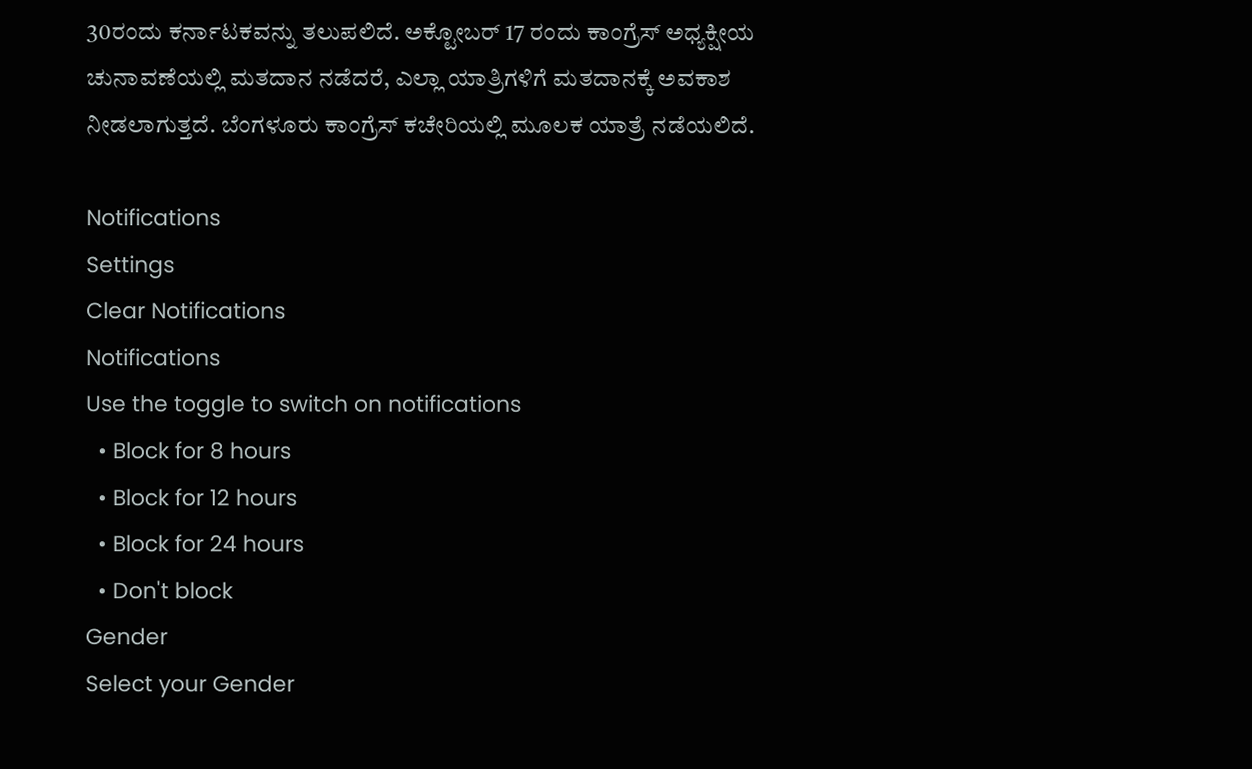30ರಂದು ಕರ್ನಾಟಕವನ್ನು ತಲುಪಲಿದೆ. ಅಕ್ಟೋಬರ್ 17 ರಂದು ಕಾಂಗ್ರೆಸ್ ಅಧ್ಯಕ್ಷೀಯ ಚುನಾವಣೆಯಲ್ಲಿ ಮತದಾನ ನಡೆದರೆ, ಎಲ್ಲಾ ಯಾತ್ರಿಗಳಿಗೆ ಮತದಾನಕ್ಕೆ ಅವಕಾಶ ನೀಡಲಾಗುತ್ತದೆ. ಬೆಂಗಳೂರು ಕಾಂಗ್ರೆಸ್ ಕಚೇರಿಯಲ್ಲಿ ಮೂಲಕ ಯಾತ್ರೆ ನಡೆಯಲಿದೆ.

Notifications
Settings
Clear Notifications
Notifications
Use the toggle to switch on notifications
  • Block for 8 hours
  • Block for 12 hours
  • Block for 24 hours
  • Don't block
Gender
Select your Gender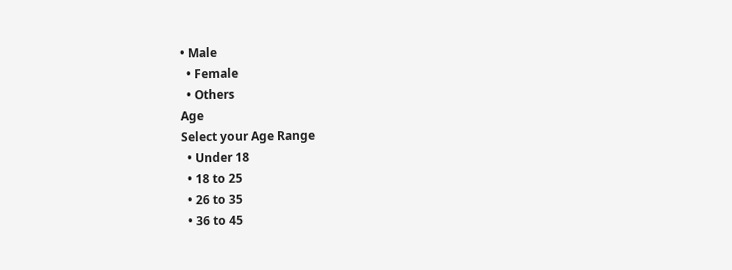• Male
  • Female
  • Others
Age
Select your Age Range
  • Under 18
  • 18 to 25
  • 26 to 35
  • 36 to 45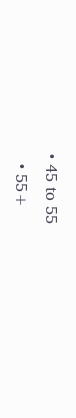• 45 to 55
  • 55+